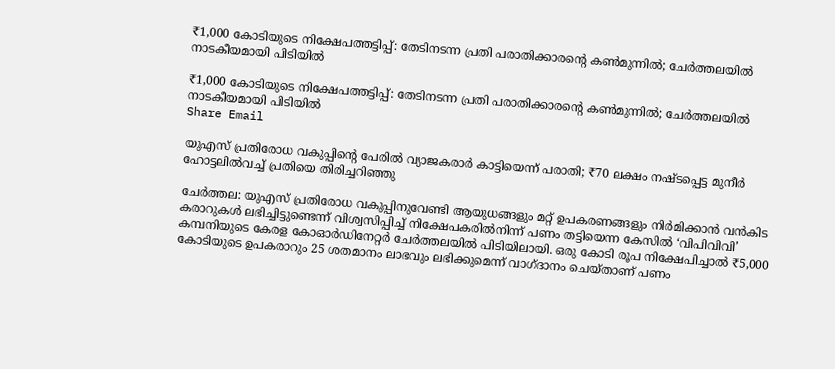₹1,000 കോടിയുടെ നിക്ഷേപത്തട്ടിപ്പ്: തേടിനടന്ന പ്രതി പരാതിക്കാരന്റെ കൺമുന്നിൽ; ചേർത്തലയിൽ നാടകീയമായി പിടിയിൽ

₹1,000 കോടിയുടെ നിക്ഷേപത്തട്ടിപ്പ്: തേടിനടന്ന പ്രതി പരാതിക്കാരന്റെ കൺമുന്നിൽ; ചേർത്തലയിൽ നാടകീയമായി പിടിയിൽ
Share Email

യുഎസ് പ്രതിരോധ വകുപ്പിന്റെ പേരിൽ വ്യാജകരാർ കാട്ടിയെന്ന് പരാതി; ₹70 ലക്ഷം നഷ്ടപ്പെട്ട മുനീർ ഹോട്ടലിൽവച്ച് പ്രതിയെ തിരിച്ചറിഞ്ഞു

ചേർത്തല: യുഎസ് പ്രതിരോധ വകുപ്പിനുവേണ്ടി ആയുധങ്ങളും മറ്റ് ഉപകരണങ്ങളും നിർമിക്കാൻ വൻകിട കരാറുകൾ ലഭിച്ചിട്ടുണ്ടെന്ന് വിശ്വസിപ്പിച്ച് നിക്ഷേപകരിൽനിന്ന് പണം തട്ടിയെന്ന കേസിൽ ‘വിപിവിവി’ കമ്പനിയുടെ കേരള കോഓർഡിനേറ്റർ ചേർത്തലയിൽ പിടിയിലായി. ഒരു കോടി രൂപ നിക്ഷേപിച്ചാൽ ₹5,000 കോടിയുടെ ഉപകരാറും 25 ശതമാനം ലാഭവും ലഭിക്കുമെന്ന് വാഗ്ദാനം ചെയ്താണ് പണം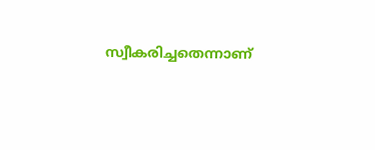സ്വീകരിച്ചതെന്നാണ്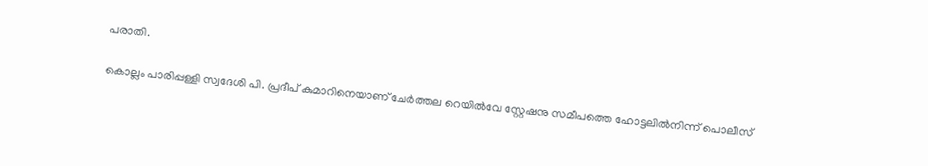പരാതി.

കൊല്ലം പാരിപ്പള്ളി സ്വദേശി പി. പ്രദീപ് കുമാറിനെയാണ് ചേർത്തല റെയിൽവേ സ്റ്റേഷനു സമീപത്തെ ഹോട്ടലിൽനിന്ന് പൊലീസ്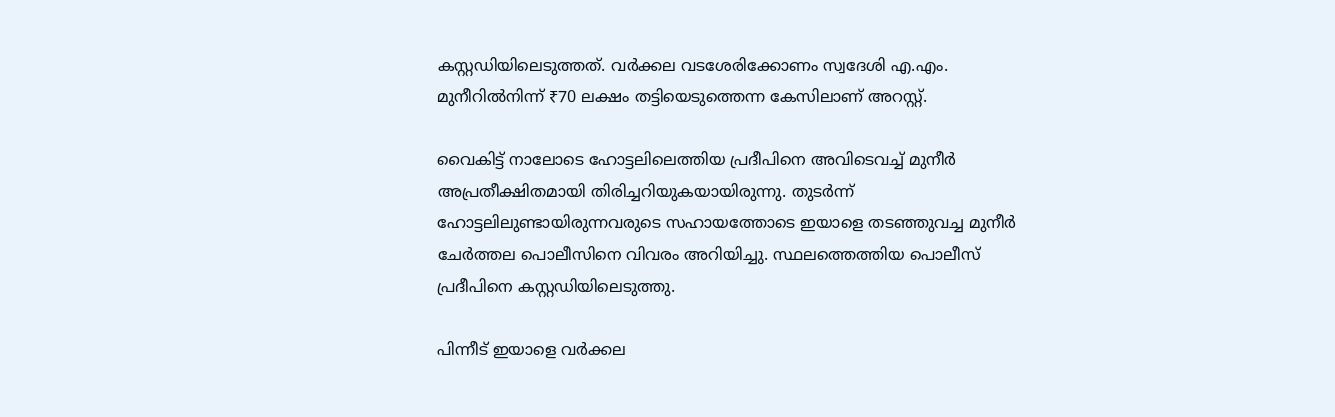കസ്റ്റഡിയിലെടുത്തത്. വർക്കല വടശേരിക്കോണം സ്വദേശി എ.എം. മുനീറിൽനിന്ന് ₹70 ലക്ഷം തട്ടിയെടുത്തെന്ന കേസിലാണ് അറസ്റ്റ്.

വൈകിട്ട് നാലോടെ ഹോട്ടലിലെത്തിയ പ്രദീപിനെ അവിടെവച്ച് മുനീർ അപ്രതീക്ഷിതമായി തിരിച്ചറിയുകയായിരുന്നു. തുടർന്ന് ഹോട്ടലിലുണ്ടായിരുന്നവരുടെ സഹായത്തോടെ ഇയാളെ തടഞ്ഞുവച്ച മുനീർ ചേർത്തല പൊലീസിനെ വിവരം അറിയിച്ചു. സ്ഥലത്തെത്തിയ പൊലീസ് പ്രദീപിനെ കസ്റ്റഡിയിലെടുത്തു.

പിന്നീട് ഇയാളെ വർക്കല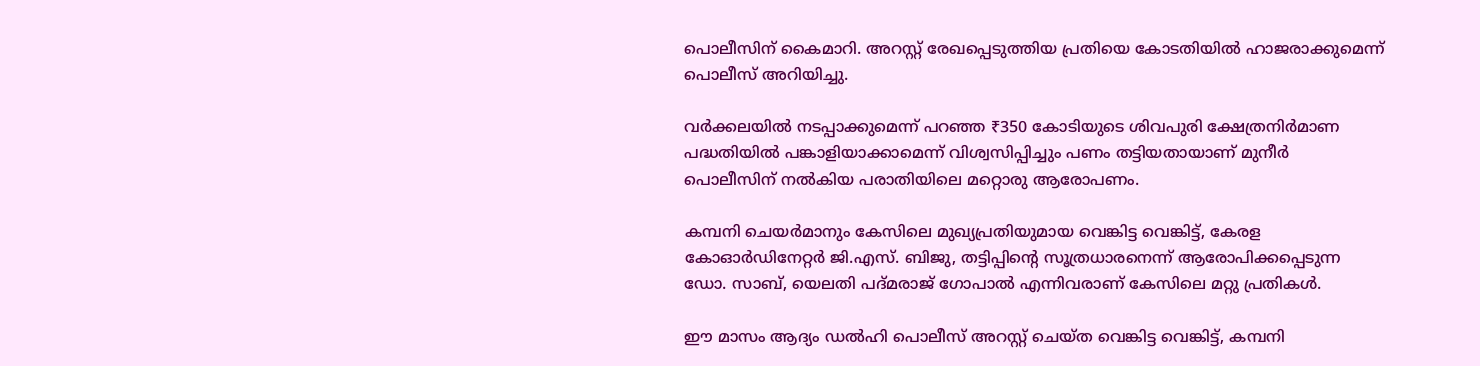പൊലീസിന് കൈമാറി. അറസ്റ്റ് രേഖപ്പെടുത്തിയ പ്രതിയെ കോടതിയിൽ ഹാജരാക്കുമെന്ന് പൊലീസ് അറിയിച്ചു.

വർക്കലയിൽ നടപ്പാക്കുമെന്ന് പറഞ്ഞ ₹350 കോടിയുടെ ശിവപുരി ക്ഷേത്രനിർമാണ പദ്ധതിയിൽ പങ്കാളിയാക്കാമെന്ന് വിശ്വസിപ്പിച്ചും പണം തട്ടിയതായാണ് മുനീർ പൊലീസിന് നൽകിയ പരാതിയിലെ മറ്റൊരു ആരോപണം.

കമ്പനി ചെയർമാനും കേസിലെ മുഖ്യപ്രതിയുമായ വെങ്കിട്ട വെങ്കിട്ട്, കേരള കോഓർഡിനേറ്റർ ജി.എസ്. ബിജു, തട്ടിപ്പിന്റെ സൂത്രധാരനെന്ന് ആരോപിക്കപ്പെടുന്ന ഡോ. സാബ്, യെലതി പദ്മരാജ് ഗോപാൽ എന്നിവരാണ് കേസിലെ മറ്റു പ്രതികൾ.

ഈ മാസം ആദ്യം ഡൽഹി പൊലീസ് അറസ്റ്റ് ചെയ്ത വെങ്കിട്ട വെങ്കിട്ട്, കമ്പനി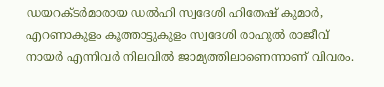ഡയറക്ടർമാരായ ഡൽഹി സ്വദേശി ഹിതേഷ് കുമാർ, എറണാകുളം കൂത്താട്ടുകുളം സ്വദേശി രാഹുൽ രാജീവ് നായർ എന്നിവർ നിലവിൽ ജാമ്യത്തിലാണെന്നാണ് വിവരം.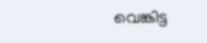വെങ്കിട്ട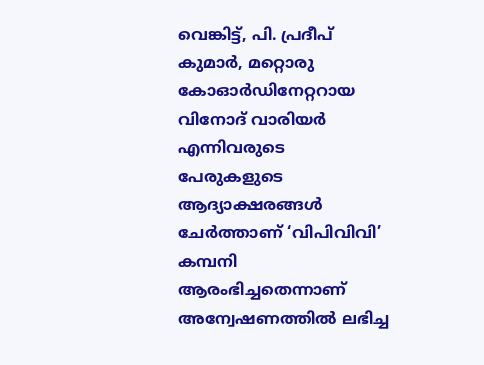വെങ്കിട്ട്, പി. പ്രദീപ് കുമാർ, മറ്റൊരു കോഓർഡിനേറ്ററായ വിനോദ് വാരിയർ എന്നിവരുടെ പേരുകളുടെ ആദ്യാക്ഷരങ്ങൾ ചേർത്താണ് ‘വിപിവിവി’ കമ്പനി ആരംഭിച്ചതെന്നാണ് അന്വേഷണത്തിൽ ലഭിച്ച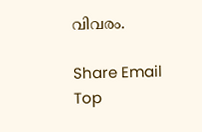വിവരം.

Share Email
Top